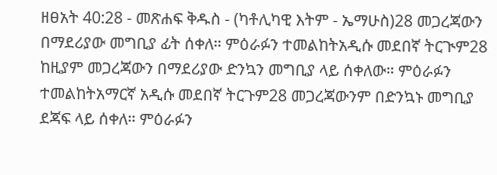ዘፀአት 40:28 - መጽሐፍ ቅዱስ - (ካቶሊካዊ እትም - ኤማሁስ)28 መጋረጃውን በማደሪያው መግቢያ ፊት ሰቀለ። ምዕራፉን ተመልከትአዲሱ መደበኛ ትርጒም28 ከዚያም መጋረጃውን በማደሪያው ድንኳን መግቢያ ላይ ሰቀለው። ምዕራፉን ተመልከትአማርኛ አዲሱ መደበኛ ትርጉም28 መጋረጃውንም በድንኳኑ መግቢያ ደጃፍ ላይ ሰቀለ። ምዕራፉን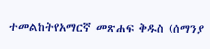ተመልከትየአማርኛ መጽሐፍ ቅዱስ (ሰማንያ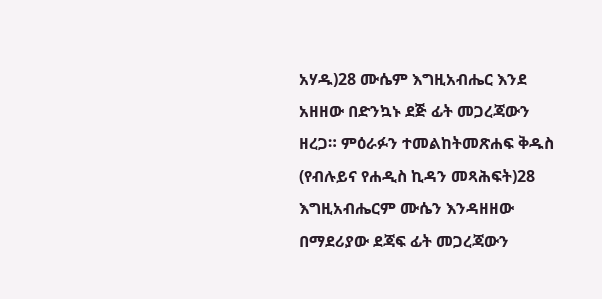አሃዱ)28 ሙሴም እግዚአብሔር እንደ አዘዘው በድንኳኑ ደጅ ፊት መጋረጃውን ዘረጋ። ምዕራፉን ተመልከትመጽሐፍ ቅዱስ (የብሉይና የሐዲስ ኪዳን መጻሕፍት)28 እግዚአብሔርም ሙሴን እንዳዘዘው በማደሪያው ደጃፍ ፊት መጋረጃውን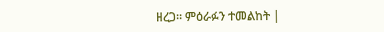ዘረጋ። ምዕራፉን ተመልከት |